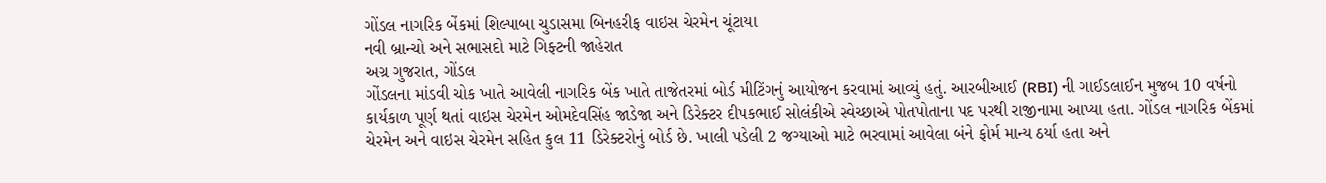ગોંડલ નાગરિક બેંકમાં શિલ્પાબા ચુડાસમા બિનહરીફ વાઇસ ચેરમેન ચૂંટાયા
નવી બ્રાન્ચો અને સભાસદો માટે ગિફ્ટની જાહેરાત
અગ્ર ગુજરાત, ગોંડલ
ગોંડલના માંડવી ચોક ખાતે આવેલી નાગરિક બેંક ખાતે તાજેતરમાં બોર્ડ મીટિંગનું આયોજન કરવામાં આવ્યું હતું. આરબીઆઈ (RBI) ની ગાઈડલાઈન મુજબ 10 વર્ષનો કાર્યકાળ પૂર્ણ થતાં વાઇસ ચેરમેન ઓમદેવસિંહ જાડેજા અને ડિરેક્ટર દીપકભાઈ સોલંકીએ સ્વેચ્છાએ પોતપોતાના પદ પરથી રાજીનામા આપ્યા હતા. ગોંડલ નાગરિક બેંકમાં ચેરમેન અને વાઇસ ચેરમેન સહિત કુલ 11 ડિરેક્ટરોનું બોર્ડ છે. ખાલી પડેલી 2 જગ્યાઓ માટે ભરવામાં આવેલા બંને ફોર્મ માન્ય ઠર્યા હતા અને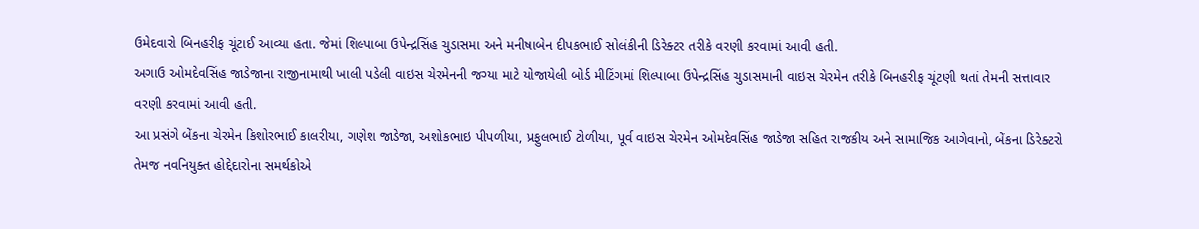ઉમેદવારો બિનહરીફ ચૂંટાઈ આવ્યા હતા. જેમાં શિલ્પાબા ઉપેન્દ્રસિંહ ચુડાસમા અને મનીષાબેન દીપકભાઈ સોલંકીની ડિરેક્ટર તરીકે વરણી કરવામાં આવી હતી.
અગાઉ ઓમદેવસિંહ જાડેજાના રાજીનામાથી ખાલી પડેલી વાઇસ ચેરમેનની જગ્યા માટે યોજાયેલી બોર્ડ મીટિંગમાં શિલ્પાબા ઉપેન્દ્રસિંહ ચુડાસમાની વાઇસ ચેરમેન તરીકે બિનહરીફ ચૂંટણી થતાં તેમની સત્તાવાર વરણી કરવામાં આવી હતી.
આ પ્રસંગે બેંકના ચેરમેન કિશોરભાઈ કાલરીયા, ગણેશ જાડેજા, અશોકભાઇ પીપળીયા, પ્રફુલભાઈ ટોળીયા, પૂર્વ વાઇસ ચેરમેન ઓમદેવસિંહ જાડેજા સહિત રાજકીય અને સામાજિક આગેવાનો, બેંકના ડિરેક્ટરો તેમજ નવનિયુક્ત હોદ્દેદારોના સમર્થકોએ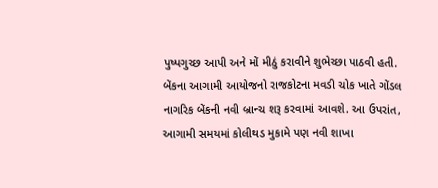પુષ્પગુચ્છ આપી અને મોં મીઠું કરાવીને શુભેચ્છા પાઠવી હતી.
બેંકના આગામી આયોજનો રાજકોટના મવડી ચોક ખાતે ગોંડલ નાગરિક બેંકની નવી બ્રાન્ચ શરૂ કરવામાં આવશે. આ ઉપરાંત, આગામી સમયમાં કોલીથડ મુકામે પણ નવી શાખા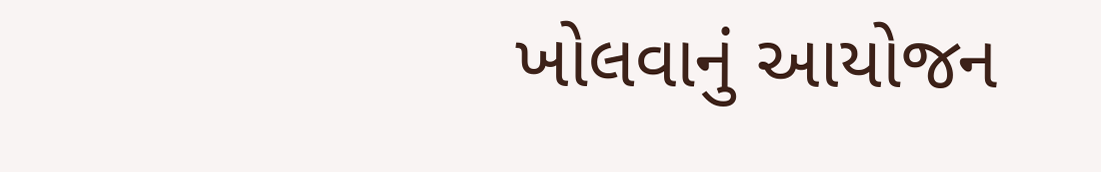ખોલવાનું આયોજન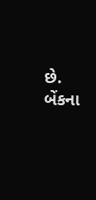છે. બેંકના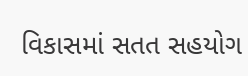વિકાસમાં સતત સહયોગ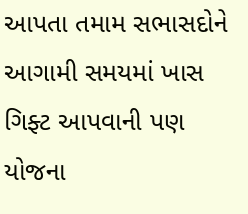આપતા તમામ સભાસદોને આગામી સમયમાં ખાસ ગિફ્ટ આપવાની પણ યોજના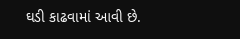ઘડી કાઢવામાં આવી છે.